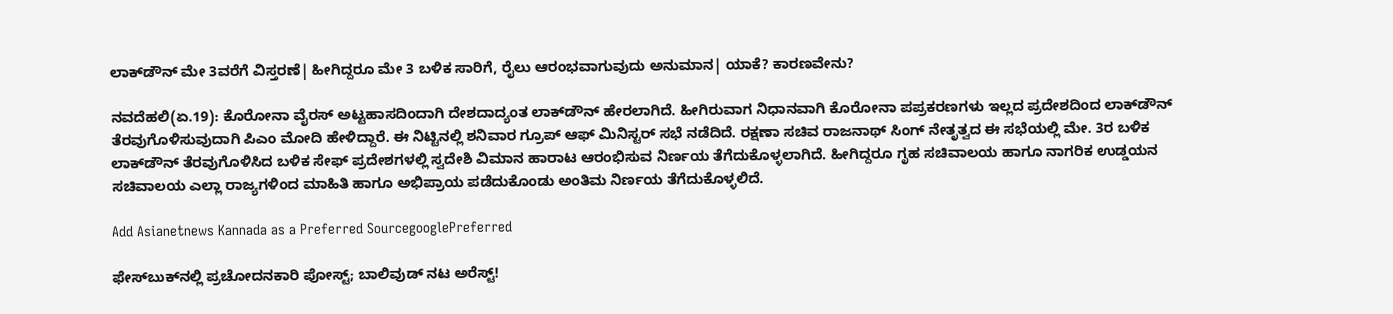ಲಾಕ್‌ಡೌನ್ ಮೇ 3ವರೆಗೆ ವಿಸ್ತರಣೆ| ಹೀಗಿದ್ದರೂ ಮೇ 3 ಬಳಿಕ ಸಾರಿಗೆ, ರೈಲು ಆರಂಭವಾಗುವುದು ಅನುಮಾನ| ಯಾಕೆ? ಕಾರಣವೇನು?

ನವದೆಹಲಿ(ಏ.19): ಕೊರೋನಾ ವೈರಸ್ ಅಟ್ಟಹಾಸದಿಂದಾಗಿ ದೇಶದಾದ್ಯಂತ ಲಾಕ್‌ಡೌನ್ ಹೇರಲಾಗಿದೆ. ಹೀಗಿರುವಾಗ ನಿಧಾನವಾಗಿ ಕೊರೋನಾ ಪಪ್ರಕರಣಗಳು ಇಲ್ಲದ ಪ್ರದೇಶದಿಂದ ಲಾಕ್‌ಡೌನ್ ತೆರವುಗೊಳಿಸುವುದಾಗಿ ಪಿಎಂ ಮೋದಿ ಹೇಳಿದ್ದಾರೆ. ಈ ನಿಟ್ಟಿನಲ್ಲಿ ಶನಿವಾರ ಗ್ರೂಪ್ ಆಫ್ ಮಿನಿಸ್ಟರ್ ಸಭೆ ನಡೆದಿದೆ. ರಕ್ಷಣಾ ಸಚಿವ ರಾಜನಾಥ್ ಸಿಂಗ್ ನೇತೃತ್ವದ ಈ ಸಭೆಯಲ್ಲಿ ಮೇ. 3ರ ಬಳಿಕ ಲಾಕ್‌ಡೌನ್ ತೆರವುಗೊಳಿಸಿದ ಬಳಿಕ ಸೇಫ್ ಪ್ರದೇಶಗಳಲ್ಲಿ ಸ್ವದೇಶಿ ವಿಮಾನ ಹಾರಾಟ ಆರಂಭಿಸುವ ನಿರ್ಣಯ ತೆಗೆದುಕೊಳ್ಳಲಾಗಿದೆ. ಹೀಗಿದ್ದರೂ ಗೃಹ ಸಚಿವಾಲಯ ಹಾಗೂ ನಾಗರಿಕ ಉಡ್ಡಯನ ಸಚಿವಾಲಯ ಎಲ್ಲಾ ರಾಜ್ಯಗಳಿಂದ ಮಾಹಿತಿ ಹಾಗೂ ಅಭಿಪ್ರಾಯ ಪಡೆದುಕೊಂಡು ಅಂತಿಮ ನಿರ್ಣಯ ತೆಗೆದುಕೊಳ್ಳಲಿದೆ.

Add Asianetnews Kannada as a Preferred SourcegooglePreferred

ಫೇಸ್‌ಬುಕ್‌ನಲ್ಲಿ ಪ್ರಚೋದನಕಾರಿ ಪೋಸ್ಟ್; ಬಾಲಿವುಡ್ ನಟ ಅರೆಸ್ಟ್!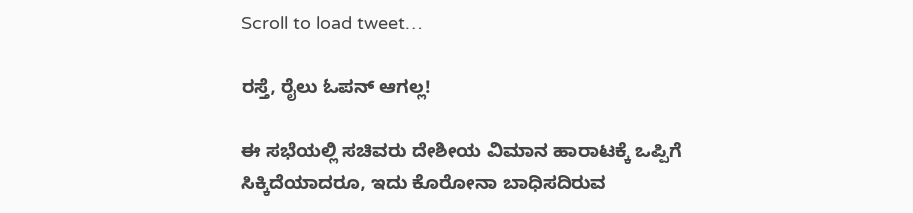Scroll to load tweet…

ರಸ್ತೆ, ರೈಲು ಓಪನ್ ಆಗಲ್ಲ!

ಈ ಸಭೆಯಲ್ಲಿ ಸಚಿವರು ದೇಶೀಯ ವಿಮಾನ ಹಾರಾಟಕ್ಕೆ ಒಪ್ಪಿಗೆ ಸಿಕ್ಕಿದೆಯಾದರೂ, ಇದು ಕೊರೋನಾ ಬಾಧಿಸದಿರುವ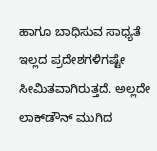ಹಾಗೂ ಬಾಧಿಸುವ ಸಾಧ್ಯತೆ ಇಲ್ಲದ ಪ್ರದೇಶಗಳಿಗಷ್ಟೇ ಸೀಮಿತವಾಗಿರುತ್ತದೆ. ಅಲ್ಲದೇ ಲಾಕ್‌ಡೌನ್ ಮುಗಿದ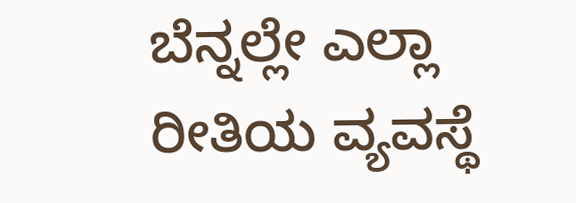ಬೆನ್ನಲ್ಲೇ ಎಲ್ಲಾ ರೀತಿಯ ವ್ಯವಸ್ಥೆ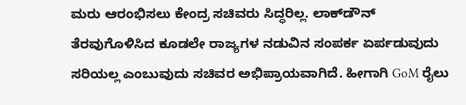ಮರು ಆರಂಭಿಸಲು ಕೇಂದ್ರ ಸಚಿವರು ಸಿದ್ಧರಿಲ್ಲ. ಲಾಕ್‌ಡೌನ್ ತೆರವುಗೊಳಿಸಿದ ಕೂಡಲೇ ರಾಜ್ಯಗಳ ನಡುವಿನ ಸಂಪರ್ಕ ಏರ್ಪಡುವುದು ಸರಿಯಲ್ಲ ಎಂಬುವುದು ಸಚಿವರ ಅಭಿಪ್ರಾಯವಾಗಿದೆ. ಹೀಗಾಗಿ GoM ರೈಲು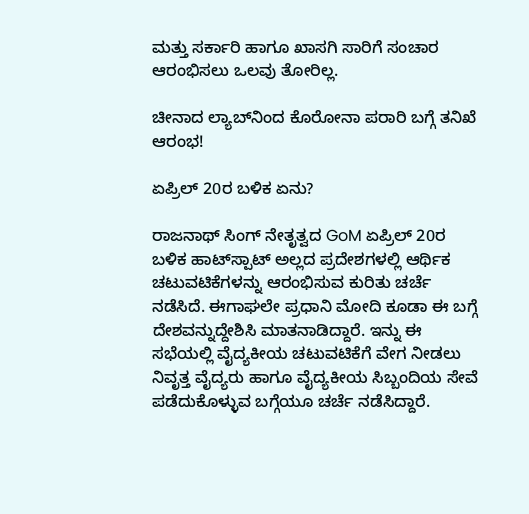ಮತ್ತು ಸರ್ಕಾರಿ ಹಾಗೂ ಖಾಸಗಿ ಸಾರಿಗೆ ಸಂಚಾರ ಆರಂಭಿಸಲು ಒಲವು ತೋರಿಲ್ಲ.

ಚೀನಾದ ಲ್ಯಾಬ್‌ನಿಂದ ಕೊರೋನಾ ಪರಾರಿ ಬಗ್ಗೆ ತನಿಖೆ ಆರಂಭ!

ಏಪ್ರಿಲ್ 20ರ ಬಳಿಕ ಏನು?

ರಾಜನಾಥ್ ಸಿಂಗ್ ನೇತೃತ್ವದ GoM ಏಪ್ರಿಲ್ 20ರ ಬಳಿಕ ಹಾಟ್‌ಸ್ಪಾಟ್‌ ಅಲ್ಲದ ಪ್ರದೇಶಗಳಲ್ಲಿ ಆರ್ಥಿಕ ಚಟುವಟಿಕೆಗಳನ್ನು ಆರಂಭಿಸುವ ಕುರಿತು ಚರ್ಚೆ ನಡೆಸಿದೆ. ಈಗಾಘಲೇ ಪ್ರಧಾನಿ ಮೋದಿ ಕೂಡಾ ಈ ಬಗ್ಗೆ ದೇಶವನ್ನುದ್ದೇಶಿಸಿ ಮಾತನಾಡಿದ್ದಾರೆ. ಇನ್ನು ಈ ಸಭೆಯಲ್ಲಿ ವೈದ್ಯಕೀಯ ಚಟುವಟಿಕೆಗೆ ವೇಗ ನೀಡಲು ನಿವೃತ್ತ ವೈದ್ಯರು ಹಾಗೂ ವೈದ್ಯಕೀಯ ಸಿಬ್ಬಂದಿಯ ಸೇವೆ ಪಡೆದುಕೊಳ್ಳುವ ಬಗ್ಗೆಯೂ ಚರ್ಚೆ ನಡೆಸಿದ್ದಾರೆ.